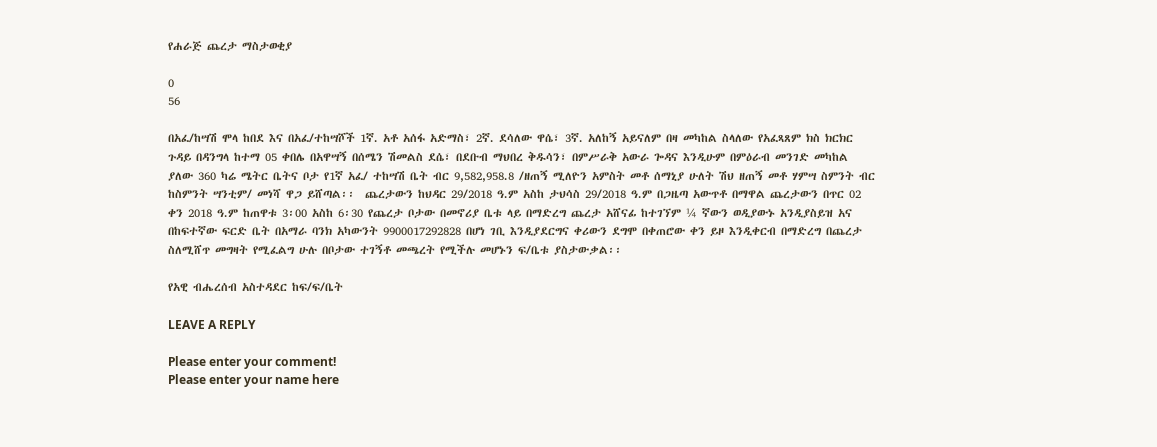የሐራጅ ጨረታ ማስታወቂያ

0
56

በአፈ/ከሣሽ ሞላ ከበደ እና በአፈ/ተከሣሾች 1ኛ. አቶ አሰፋ አድማስ፣ 2ኛ. ደሳለው ዋሴ፣ 3ኛ. አለከኝ አይናለም በዛ መካከል ስላለው የአፈጻጸም ክስ ክርክር ጉዳይ በዳንግላ ከተማ 05 ቀበሌ በአዋሣኝ በሰሜን ሽመልስ ደሴ፣ በደቡብ ማህበረ ቅዱሳን፣ በምሥራቅ አውራ ጐዳና እንዲሁም በምዕራብ መንገድ መካከል ያለው 360 ካሬ ሜትር ቤትና ቦታ የ1ኛ አፈ/ ተከሣሽ ቤት ብር 9,582,958.8 /ዘጠኝ ሚለዮን አምስት መቶ ሰማኒያ ሁለት ሽህ ዘጠኝ መቶ ሃምሣ ስምንት ብር ከስምንት ሣንቲም/ መነሻ ዋጋ ይሸጣል፡፡  ጨረታውን ከህዳር 29/2018 ዓ.ም አስከ ታህሳስ 29/2018 ዓ.ም በጋዜጣ አውጥቶ በማዋል ጨረታውን በጥር 02 ቀን 2018 ዓ.ም ከጠዋቱ 3፡00 አስከ 6፡30 የጨረታ ቦታው በመኖሪያ ቤቱ ላይ በማድረግ ጨረታ አሸናፊ ከተገኘም ¼ ኛውን ወዲያውኑ አንዲያስይዝ አና በከፍተኛው ፍርድ ቤት በአማራ ባንክ አካውንት 9900017292828 በሆነ ገቢ እንዲያደርግና ቀሪውን ደግሞ በቀጠሮው ቀን ይዞ እንዲቀርብ በማድረግ በጨረታ ስለሚሸጥ መግዛት የሚፈልግ ሁሉ በቦታው ተገኝቶ መጫረት የሚችሉ መሆኑን ፍ/ቤቱ ያስታውቃል፡፡

የአዊ ብሔረሰብ አስተዳደር ከፍ/ፍ/ቤት

LEAVE A REPLY

Please enter your comment!
Please enter your name here